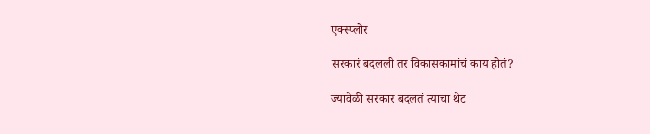एक्स्प्लोर

सरकारं बदलली तर विकासकामांचं काय होतं?

ज्यावेळी सरकार बदलतं त्याचा थेट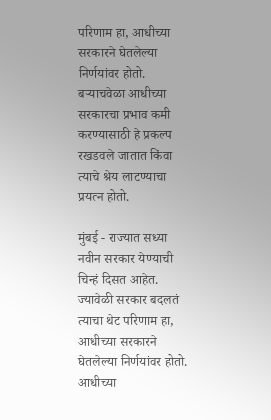परिणाम हा, आधीच्या सरकारने घेतलेल्या निर्णयांवर होतो. बऱ्याचवेळा आधीच्या सरकारचा प्रभाव कमी करण्यासाठी हे प्रकल्प रखडवले जातात किंवा त्याचे श्रेय लाटण्याचा प्रयत्न होतो.

मुंबई - राज्यात सध्या नवीन सरकार येण्याची चिन्हं दिसत आहेत. ज्यावेळी सरकार बदलतं त्याचा थेट परिणाम हा, आधीच्या सरकारने घेतलेल्या निर्णयांवर होतो. आधीच्या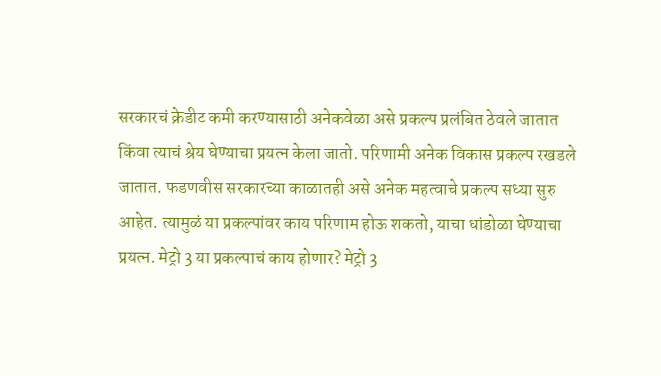सरकारचं क्रेडीट कमी करण्यासाठी अनेकवेळा असे प्रकल्प प्रलंबित ठेवले जातात किंवा त्याचं श्रेय घेण्याचा प्रयत्न केला जातो. परिणामी अनेक विकास प्रकल्प रखडले जातात. फडणवीस सरकारच्या काळातही असे अनेक महत्वाचे प्रकल्प सध्या सुरु आहेत. त्यामुळं या प्रकल्पांवर काय परिणाम होऊ शकतो, याचा धांडोळा घेण्याचा प्रयत्न. मेट्रो 3 या प्रकल्पाचं काय होणार? मेट्रो 3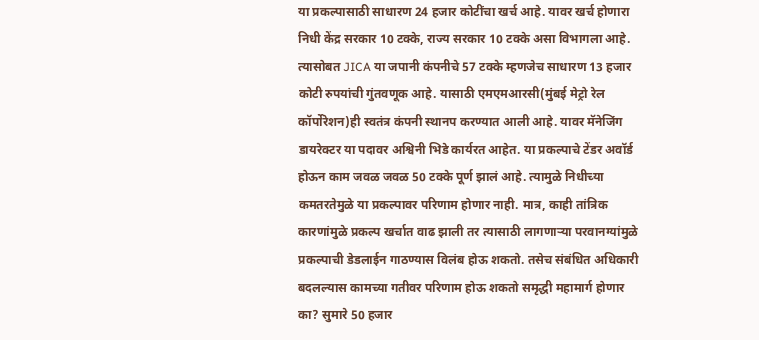या प्रकल्पासाठी साधारण 24 हजार कोटींचा खर्च आहे. यावर खर्च होणारा निधी केंद्र सरकार 10 टक्के, राज्य सरकार 10 टक्के असा विभागला आहे. त्यासोबत JICA या जपानी कंपनीचे 57 टक्के म्हणजेच साधारण 13 हजार कोटी रुपयांची गुंतवणूक आहे. यासाठी एमएमआरसी(मुंबई मेट्रो रेल कॉर्पोरेशन)ही स्वतंत्र कंपनी स्थानप करण्यात आली आहे. यावर मॅनेजिंग डायरेक्टर या पदावर अश्विनी भिडे कार्यरत आहेत. या प्रकल्पाचे टेंडर अवॉर्ड होऊन काम जवळ जवळ 50 टक्के पूर्ण झालं आहे. त्यामुळे निधीच्या कमतरतेमुळे या प्रकल्पावर परिणाम होणार नाही. मात्र, काही तांत्रिक कारणांमुळे प्रकल्प खर्चात वाढ झाली तर त्यासाठी लागणाऱ्या परवानग्यांमुळे प्रकल्पाची डेडलाईन गाठण्यास विलंब होऊ शकतो. तसेच संबंधित अधिकारी बदलल्यास कामच्या गतीवर परिणाम होऊ शकतो समृद्धी महामार्ग होणार का? सुमारे 50 हजार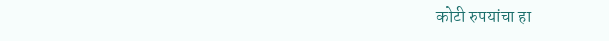कोटी रुपयांचा हा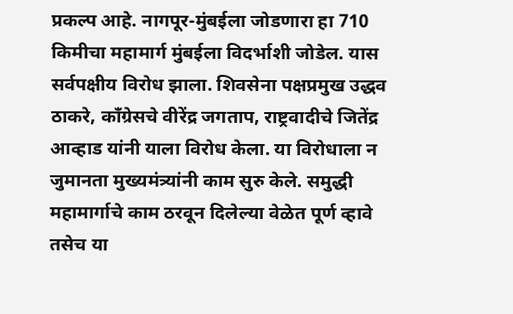प्रकल्प आहे. नागपूर-मुंबईला जोडणारा हा 710 किमीचा महामार्ग मुंबईला विदर्भाशी जोडेल. यास सर्वपक्षीय विरोध झाला. शिवसेना पक्षप्रमुख उद्धव ठाकरे, काँग्रेसचे वीरेंद्र जगताप, राष्ट्रवादीचे जितेंद्र आव्हाड यांनी याला विरोध केला. या विरोधाला न जुमानता मुख्यमंत्र्यांनी काम सुरु केले. समुद्धी महामार्गाचे काम ठरवून दिलेल्या वेळेत पूर्ण व्हावे तसेच या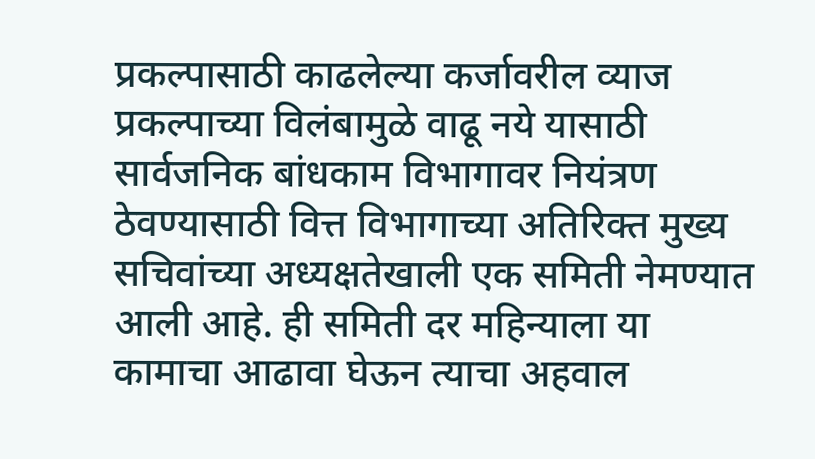प्रकल्पासाठी काढलेल्या कर्जावरील व्याज प्रकल्पाच्या विलंबामुळे वाढू नये यासाठी सार्वजनिक बांधकाम विभागावर नियंत्रण ठेवण्यासाठी वित्त विभागाच्या अतिरिक्त मुख्य सचिवांच्या अध्यक्षतेखाली एक समिती नेमण्यात आली आहे. ही समिती दर महिन्याला या कामाचा आढावा घेऊन त्याचा अहवाल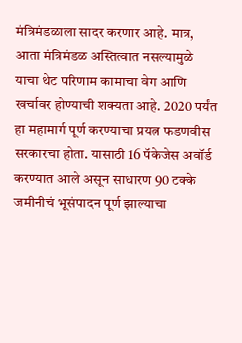मंत्रिमंडळाला सादर करणार आहे. मात्र, आता मंत्रिमंडळ अस्तित्वात नसल्यामुळे याचा थेट परिणाम कामाचा वेग आणि खर्चावर होण्याची शक्यता आहे. 2020 पर्यंत हा महामार्ग पूर्ण करण्याचा प्रयत्न फडणवीस सरकारचा होता. यासाठी 16 पॅकेजेस अवॉर्ड करण्यात आले असून साधारण 90 टक्के जमीनीचं भूसंपादन पूर्ण झाल्याचा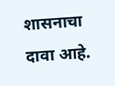शासनाचा दावा आहे.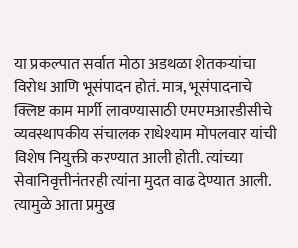या प्रकल्पात सर्वात मोठा अडथळा शेतकऱ्यांचा विरोध आणि भूसंपादन होतं. मात्र, भूसंपादनाचे क्लिष्ट काम मार्गी लावण्यासाठी एमएमआरडीसीचे व्यवस्थापकीय संचालक राधेश्याम मोपलवार यांची विशेष नियुक्ती करण्यात आली होती. त्यांच्या सेवानिवृत्तीनंतरही त्यांना मुदत वाढ देण्यात आली. त्यामुळे आता प्रमुख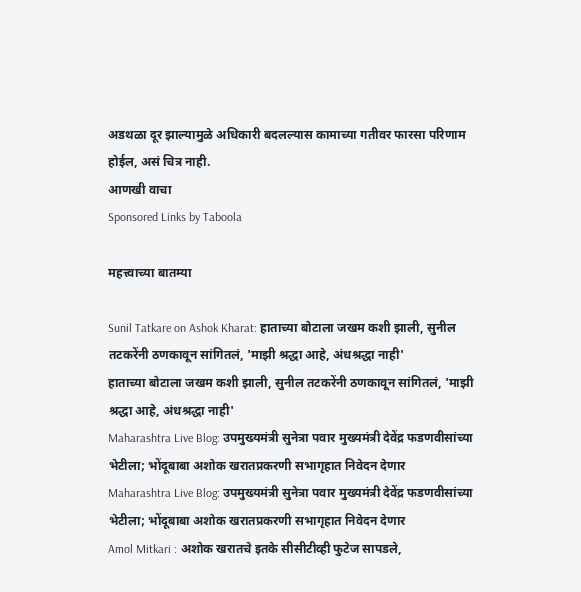अडथळा दूर झाल्यामुळे अधिकारी बदलल्यास कामाच्या गतीवर फारसा परिणाम होईल, असं चित्र नाही.
आणखी वाचा
Sponsored Links by Taboola

महत्त्वाच्या बातम्या

Sunil Tatkare on Ashok Kharat: हाताच्या बोटाला जखम कशी झाली, सुनील तटकरेंनी ठणकावून सांगितलं, 'माझी श्रद्धा आहे, अंधश्रद्धा नाही'
हाताच्या बोटाला जखम कशी झाली, सुनील तटकरेंनी ठणकावून सांगितलं, 'माझी श्रद्धा आहे, अंधश्रद्धा नाही'
Maharashtra Live Blog: उपमुख्यमंत्री सुनेत्रा पवार मुख्यमंत्री देवेंद्र फडणवीसांच्या भेटीला; भोंदूबाबा अशोक खरातप्रकरणी सभागृहात निवेदन देणार
Maharashtra Live Blog: उपमुख्यमंत्री सुनेत्रा पवार मुख्यमंत्री देवेंद्र फडणवीसांच्या भेटीला; भोंदूबाबा अशोक खरातप्रकरणी सभागृहात निवेदन देणार
Amol Mitkari : अशोक खरातचे इतके सीसीटीव्ही फुटेज सापडले,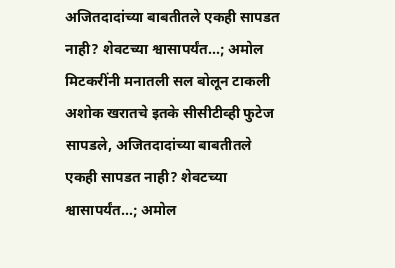अजितदादांच्या बाबतीतले एकही सापडत नाही? शेवटच्या श्वासापर्यंत...; अमोल मिटकरींनी मनातली सल बोलून टाकली
अशोक खरातचे इतके सीसीटीव्ही फुटेज सापडले, अजितदादांच्या बाबतीतले एकही सापडत नाही? शेवटच्या श्वासापर्यंत...; अमोल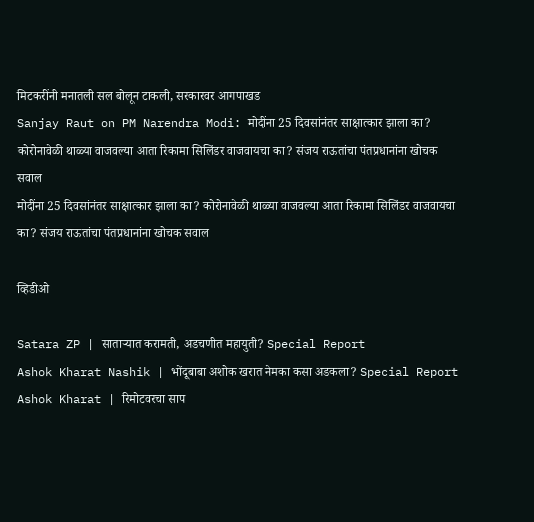मिटकरींनी मनातली सल बोलून टाकली, सरकारवर आगपाखड
Sanjay Raut on PM Narendra Modi: मोदींना 25 दिवसांनंतर साक्षात्कार झाला का? कोरोनावेळी थाळ्या वाजवल्या आता रिकामा सिलिंडर वाजवायचा का? संजय राऊतांचा पंतप्रधानांना खोचक सवाल
मोदींना 25 दिवसांनंतर साक्षात्कार झाला का? कोरोनावेळी थाळ्या वाजवल्या आता रिकामा सिलिंडर वाजवायचा का? संजय राऊतांचा पंतप्रधानांना खोचक सवाल

व्हिडीओ

Satara ZP | साताऱ्यात करामती, अडचणीत महायुती? Special Report
Ashok Kharat Nashik | भोंदूबाबा अशोक खरात नेमका कसा अडकला? Special Report
Ashok Kharat | रिमोटवरचा साप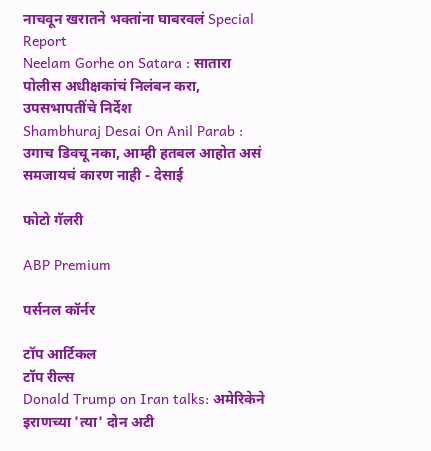नाचवून खरातने भक्तांना घाबरवलं Special Report
Neelam Gorhe on Satara : सातारा पोलीस अधीक्षकांचं निलंबन करा, उपसभापतींचे निर्देश
Shambhuraj Desai On Anil Parab : उगाच डिवचू नका, आम्ही हतबल आहोत असं समजायचं कारण नाही - देसाई

फोटो गॅलरी

ABP Premium

पर्सनल कॉर्नर

टॉप आर्टिकल
टॉप रील्स
Donald Trump on Iran talks: अमेरिकेने इराणच्या 'त्या' दोन अटी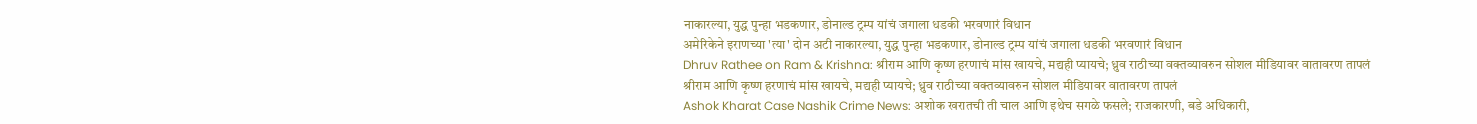नाकारल्या, युद्ध पुन्हा भडकणार, डोनाल्ड ट्रम्प यांचं जगाला धडकी भरवणारं विधान
अमेरिकेने इराणच्या 'त्या' दोन अटी नाकारल्या, युद्ध पुन्हा भडकणार, डोनाल्ड ट्रम्प यांचं जगाला धडकी भरवणारं विधान
Dhruv Rathee on Ram & Krishna: श्रीराम आणि कृष्ण हरणाचं मांस खायचे, मद्यही प्यायचे; ध्रुव राठीच्या वक्तव्यावरुन सोशल मीडियावर वातावरण तापलं
श्रीराम आणि कृष्ण हरणाचं मांस खायचे, मद्यही प्यायचे; ध्रुव राठीच्या वक्तव्यावरुन सोशल मीडियावर वातावरण तापलं
Ashok Kharat Case Nashik Crime News: अशोक खरातची ती चाल आणि इथेच सगळे फसले; राजकारणी, बडे अधिकारी,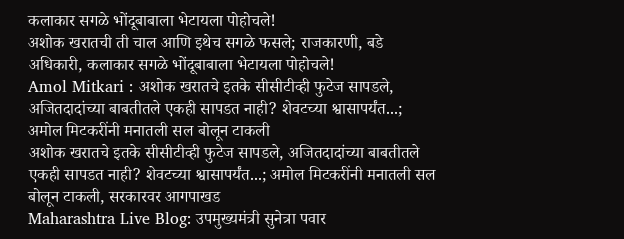कलाकार सगळे भोंदूबाबाला भेटायला पोहोचले!
अशोक खरातची ती चाल आणि इथेच सगळे फसले; राजकारणी, बडे अधिकारी, कलाकार सगळे भोंदूबाबाला भेटायला पोहोचले!
Amol Mitkari : अशोक खरातचे इतके सीसीटीव्ही फुटेज सापडले, अजितदादांच्या बाबतीतले एकही सापडत नाही? शेवटच्या श्वासापर्यंत...; अमोल मिटकरींनी मनातली सल बोलून टाकली
अशोक खरातचे इतके सीसीटीव्ही फुटेज सापडले, अजितदादांच्या बाबतीतले एकही सापडत नाही? शेवटच्या श्वासापर्यंत...; अमोल मिटकरींनी मनातली सल बोलून टाकली, सरकारवर आगपाखड
Maharashtra Live Blog: उपमुख्यमंत्री सुनेत्रा पवार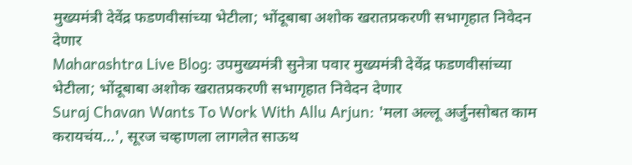मुख्यमंत्री देवेंद्र फडणवीसांच्या भेटीला; भोंदूबाबा अशोक खरातप्रकरणी सभागृहात निवेदन देणार
Maharashtra Live Blog: उपमुख्यमंत्री सुनेत्रा पवार मुख्यमंत्री देवेंद्र फडणवीसांच्या भेटीला; भोंदूबाबा अशोक खरातप्रकरणी सभागृहात निवेदन देणार
Suraj Chavan Wants To Work With Allu Arjun: 'मला अल्लू अर्जुनसोबत काम करायचंय...', सूरज चव्हाणला लागलेत साऊथ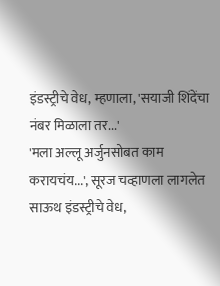इंडस्ट्रीचे वेध, म्हणाला, 'सयाजी शिंदेंचा नंबर मिळाला तर...'
'मला अल्लू अर्जुनसोबत काम करायचंय...', सूरज चव्हाणला लागलेत साऊथ इंडस्ट्रीचे वेध,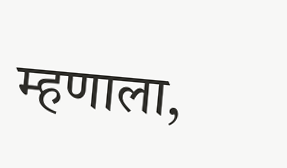म्हणाला,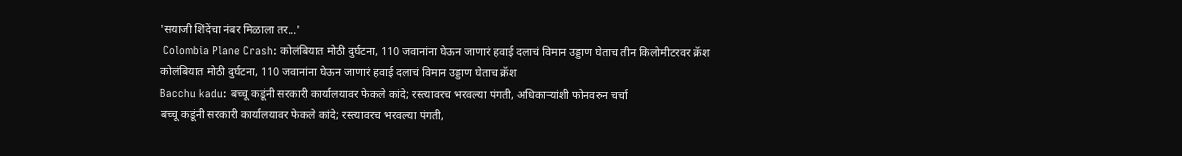'सयाजी शिंदेंचा नंबर मिळाला तर...'
 Colombia Plane Crash: कोलंबियात मोठी दुर्घटना, 110 जवानांना घेऊन जाणारं हवाई दलाचं विमान उड्डाण घेताच तीन किलोमीटरवर क्रॅश
कोलंबियात मोठी दुर्घटना, 110 जवानांना घेऊन जाणारं हवाई दलाचं विमान उड्डाण घेताच क्रॅश
Bacchu kadu: बच्चू कडूंनी सरकारी कार्यालयावर फेकले कांदे; रस्त्यावरच भरवल्या पंगती, अधिकाऱ्यांशी फोनवरुन चर्चा
बच्चू कडूंनी सरकारी कार्यालयावर फेकले कांदे; रस्त्यावरच भरवल्या पंगती,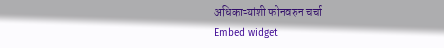अधिकाऱ्यांशी फोनवरुन चर्चा
Embed widget